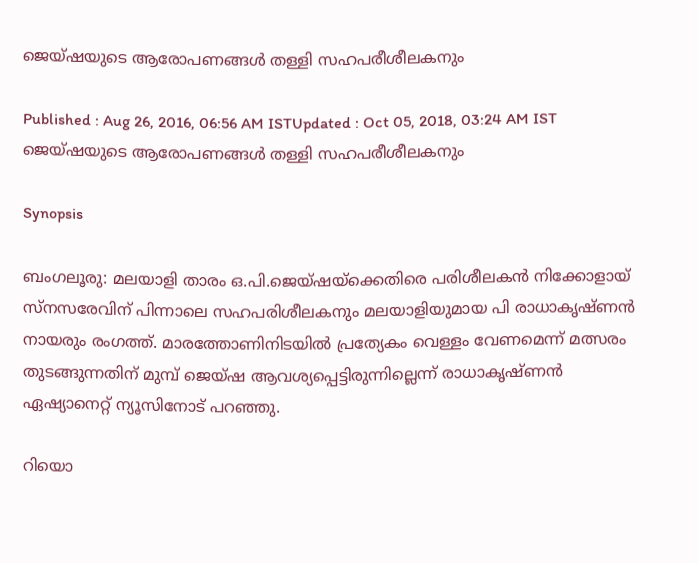ജെയ്ഷയുടെ ആരോപണങ്ങള്‍ തള്ളി സഹപരീശീലകനും

Published : Aug 26, 2016, 06:56 AM ISTUpdated : Oct 05, 2018, 03:24 AM IST
ജെയ്ഷയുടെ ആരോപണങ്ങള്‍ തള്ളി സഹപരീശീലകനും

Synopsis

ബംഗലൂരു: മലയാളി താരം ഒ.പി.ജെയ്ഷയ്‌ക്കെതിരെ പരിശീലകന്‍ നിക്കോളായ് സ്നസരേവിന് പിന്നാലെ സഹപരിശീലകനും മലയാളിയുമായ പി രാധാകൃഷ്ണന്‍ നായരും രംഗത്ത്. മാരത്തോണിനിടയില്‍ പ്രത്യേകം വെള്ളം വേണമെന്ന് മത്സരം തുടങ്ങുന്നതിന് മുമ്പ് ജെയ്ഷ ആവശ്യപ്പെട്ടിരുന്നില്ലെന്ന് രാധാകൃഷ്ണന്‍ ഏഷ്യാനെറ്റ് ന്യൂസിനോട് പറഞ്ഞു.

റിയൊ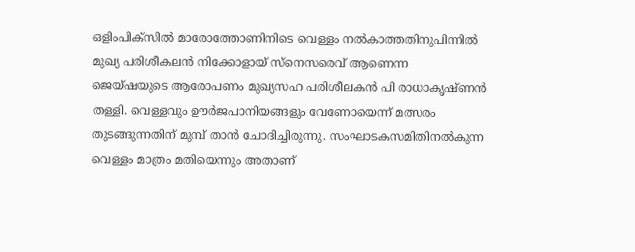ഒളിംപിക്‌സില്‍ മാരോത്തോണിനിടെ വെള്ളം നല്‍കാത്തതിനുപിന്നില്‍ മുഖ്യ പരിശീകലന്‍ നിക്കോളായ് സ്നെസരെവ് ആണെന്ന ജെയ്ഷയുടെ ആരോപണം മുഖ്യസഹ പരിശീലകന്‍ പി രാധാകൃഷ്ണന്‍ തള്ളി. വെള്ളവും ഊര്‍ജപാനിയങ്ങളും വേണോയെന്ന് മത്സരം തുടങ്ങുന്നതിന് മുമ്പ് താന്‍ ചോദിച്ചിരുന്നു. സംഘാടകസമിതിനല്‍കുന്ന വെള്ളം മാത്രം മതിയെന്നും അതാണ്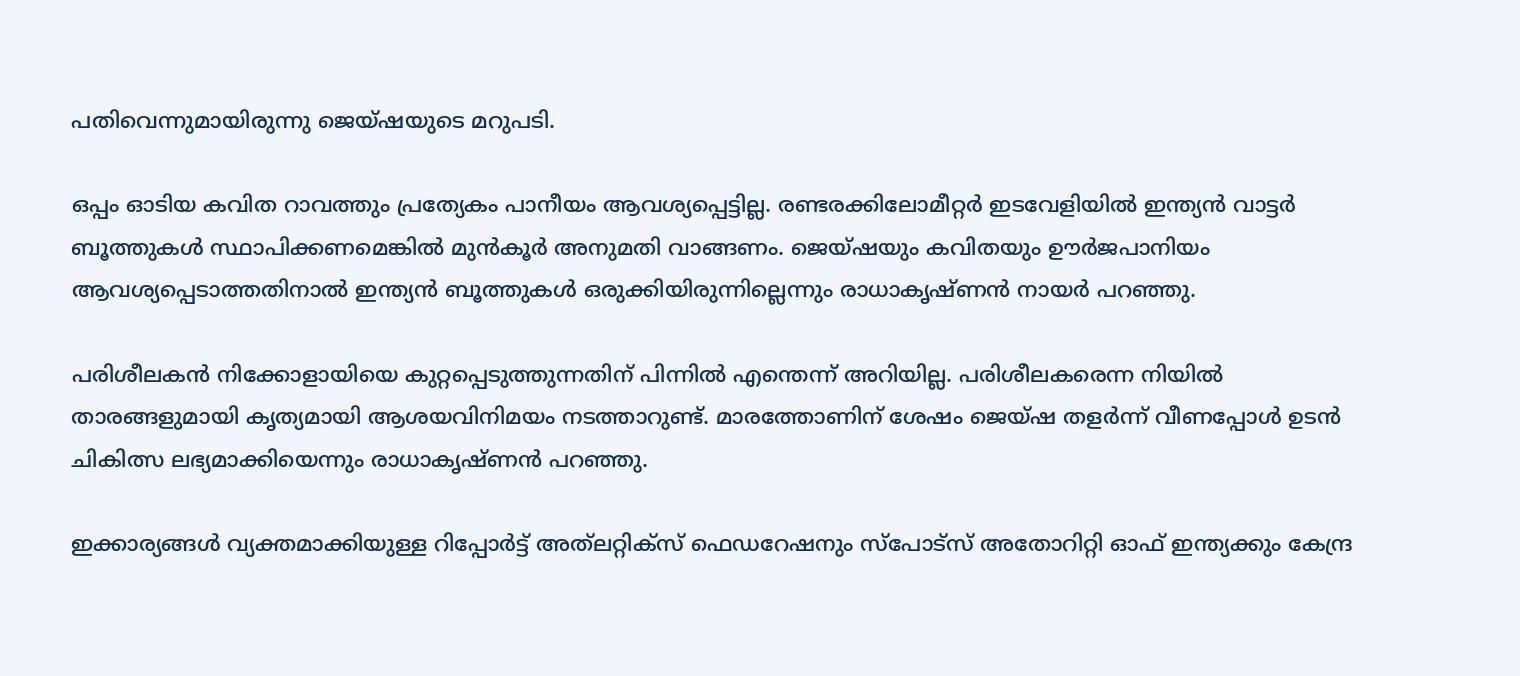പതിവെന്നുമായിരുന്നു ജെയ്ഷയുടെ മറുപടി.

ഒപ്പം ഓടിയ കവിത റാവത്തും പ്രത്യേകം പാനീയം ആവശ്യപ്പെട്ടില്ല. രണ്ടരക്കിലോമീറ്റര്‍ ഇടവേളിയില്‍ ഇന്ത്യന്‍ വാട്ടര്‍ ബൂത്തുകള്‍ സ്ഥാപിക്കണമെങ്കില്‍ മുന്‍കൂര്‍ അനുമതി വാങ്ങണം. ജെയ്ഷയും കവിതയും ഊര്‍ജപാനിയം ആവശ്യപ്പെടാത്തതിനാല്‍ ഇന്ത്യന്‍ ബൂത്തുകള്‍ ഒരുക്കിയിരുന്നില്ലെന്നും രാധാകൃഷ്ണന്‍ നായര്‍ പറഞ്ഞു.

പരിശീലകന്‍ നിക്കോളായിയെ കുറ്റപ്പെടുത്തുന്നതിന് പിന്നില്‍ എന്തെന്ന് അറിയില്ല. പരിശീലകരെന്ന നിയില്‍ താരങ്ങളുമായി കൃത്യമായി ആശയവിനിമയം നടത്താറുണ്ട്. മാരത്തോണിന് ശേഷം ജെയ്ഷ തളര്‍ന്ന് വീണപ്പോള്‍ ഉടന്‍ ചികിത്സ ലഭ്യമാക്കിയെന്നും രാധാകൃഷ്ണന്‍ പറഞ്ഞു.

ഇക്കാര്യങ്ങള്‍ വ്യക്തമാക്കിയുള്ള റിപ്പോര്‍ട്ട് അത്‍ലറ്റിക്‌സ് ഫെഡറേഷനും സ്‌പോട്സ് അതോറിറ്റി ഓഫ് ഇന്ത്യക്കും കേന്ദ്ര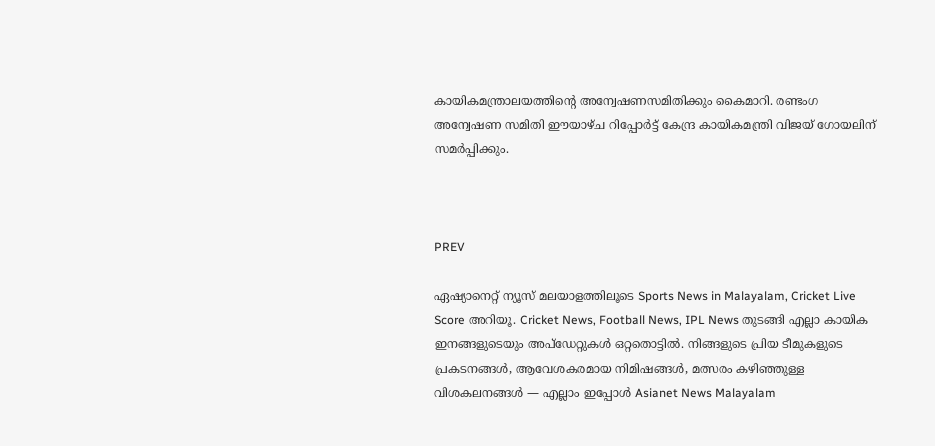കായികമന്ത്രാലയത്തിന്‍റെ അന്വേഷണസമിതിക്കും കൈമാറി. രണ്ടംഗ അന്വേഷണ സമിതി ഈയാഴ്ച റിപ്പോര്‍ട്ട് കേന്ദ്ര കായികമന്ത്രി വിജയ് ഗോയലിന് സമ‍ര്‍പ്പിക്കും.



PREV

ഏഷ്യാനെറ്റ് ന്യൂസ് മലയാളത്തിലൂടെ Sports News in Malayalam, Cricket Live Score അറിയൂ. Cricket News, Football News, IPL News തുടങ്ങി എല്ലാ കായിക ഇനങ്ങളുടെയും അപ്‌ഡേറ്റുകൾ ഒറ്റതൊട്ടിൽ. നിങ്ങളുടെ പ്രിയ ടീമുകളുടെ പ്രകടനങ്ങൾ, ആവേശകരമായ നിമിഷങ്ങൾ, മത്സരം കഴിഞ്ഞുള്ള വിശകലനങ്ങൾ — എല്ലാം ഇപ്പോൾ Asianet News Malayalam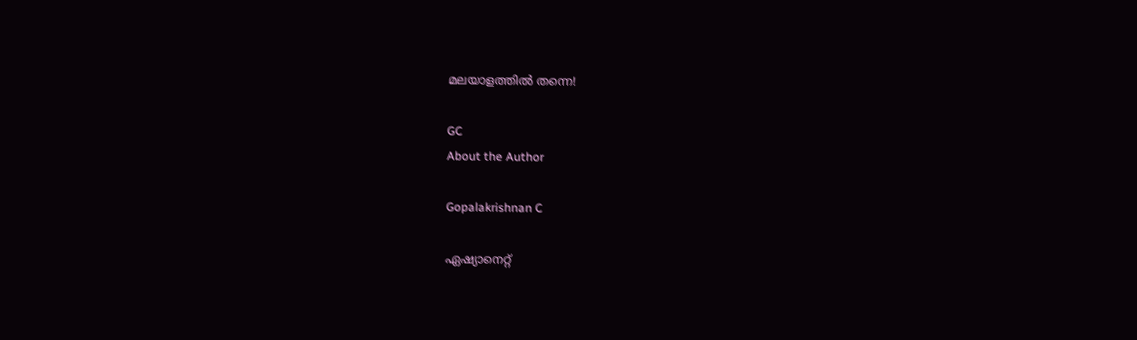മലയാളത്തിൽ തന്നെ!

GC
About the Author

Gopalakrishnan C

ഏഷ്യാനെറ്റ്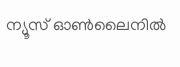ന്യൂസ് ഓണ്‍ലൈനില്‍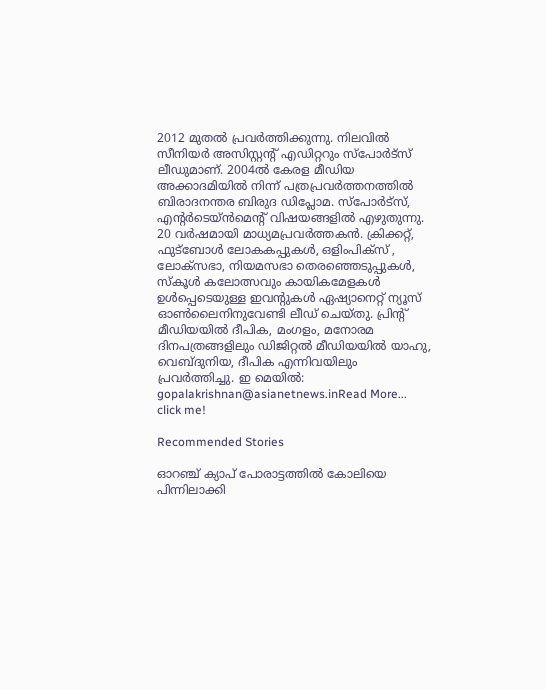2012 മുതല്‍ പ്രവര്‍ത്തിക്കുന്നു. നിലവില്‍ സീനിയര്‍ അസിസ്റ്റന്‍റ് എഡിറ്ററും സ്പോർട്സ് ലീഡുമാണ്. 2004ൽ കേരള മീഡിയ അക്കാദമിയില്‍ നിന്ന് പത്രപ്രവര്‍ത്തനത്തില്‍ ബിരാദനന്തര ബിരുദ ഡിപ്ലോമ. സ്പോര്‍ട്സ്, എന്‍റര്‍ടെയ്ൻമെന്‍റ് വിഷയങ്ങളില്‍ എഴുതുന്നു. 20 വര്‍ഷമായി മാധ്യമപ്രവര്‍ത്തകൻ. ക്രിക്കറ്റ്, ഫുട്ബോള്‍ ലോകകപ്പുകൾ, ഒളിംപിക്സ് , ലോക്സഭാ, നിയമസഭാ തെരഞ്ഞെടുപ്പുകള്‍, സ്കൂള്‍ കലോത്സവും കായികമേളകള്‍ ഉള്‍പ്പെടെയുള്ള ഇവന്‍റുകള്‍ ഏഷ്യാനെറ്റ് ന്യൂസ് ഓണ്‍ലൈനിനുവേണ്ടി ലീഡ് ചെയ്തു. പ്രിന്‍റ് മീഡിയയില്‍ ദീപിക, മംഗളം, മനോരമ ദിനപത്രങ്ങളിലും ഡിജിറ്റൽ മീഡിയയില്‍ യാഹു, വെബ്ദുനിയ, ദീപിക എന്നിവയിലും പ്രവര്‍ത്തിച്ചു. ഇ മെയില്‍: gopalakrishnan@asianetnews.inRead More...
click me!

Recommended Stories

ഓറഞ്ച് ക്യാപ് പോരാട്ടത്തിൽ കോലിയെ പിന്നിലാക്കി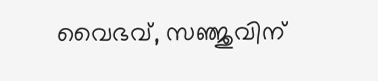വൈഭവ്, സഞ്ജുവിന്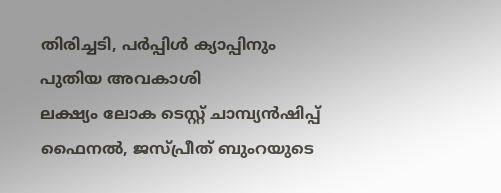തിരിച്ചടി, പർപ്പിൾ ക്യാപ്പിനും പുതിയ അവകാശി
ലക്ഷ്യം ലോക ടെസ്റ്റ് ചാമ്പ്യൻഷിപ്പ് ഫൈനൽ, ജസ്പ്രീത് ബുംറയുടെ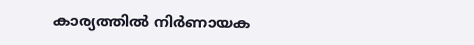കാര്യത്തില്‍ നിര്‍ണായക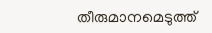തീരുമാനമെടുത്ത്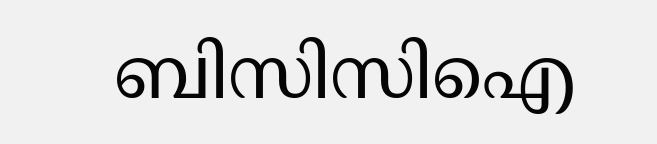ബിസിസിഐ